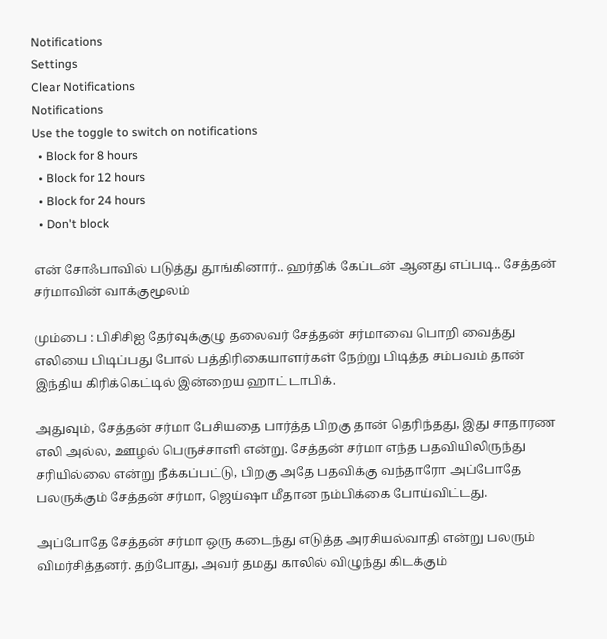Notifications
Settings
Clear Notifications
Notifications
Use the toggle to switch on notifications
  • Block for 8 hours
  • Block for 12 hours
  • Block for 24 hours
  • Don't block

என் சோஃபாவில் படுத்து தூங்கினார்.. ஹர்திக் கேப்டன் ஆனது எப்படி.. சேத்தன் சர்மாவின் வாக்குமூலம்

மும்பை : பிசிசிஐ தேர்வுக்குழு தலைவர் சேத்தன் சர்மாவை பொறி வைத்து எலியை பிடிப்பது போல் பத்திரிகையாளர்கள் நேற்று பிடித்த சம்பவம் தான் இந்திய கிரிக்கெட்டில் இன்றைய ஹாட் டாபிக்.

அதுவும், சேத்தன் சர்மா பேசியதை பார்த்த பிறகு தான் தெரிந்தது, இது சாதாரண எலி அல்ல, ஊழல் பெருச்சாளி என்று. சேத்தன் சர்மா எந்த பதவியிலிருந்து சரியில்லை என்று நீக்கப்பட்டு, பிறகு அதே பதவிக்கு வந்தாரோ அப்போதே பலருக்கும் சேத்தன் சர்மா, ஜெய்ஷா மீதான நம்பிக்கை போய்விட்டது.

அப்போதே சேத்தன் சர்மா ஒரு கடைந்து எடுத்த அரசியல்வாதி என்று பலரும் விமர்சித்தனர். தற்போது, அவர் தமது காலில் விழுந்து கிடக்கும்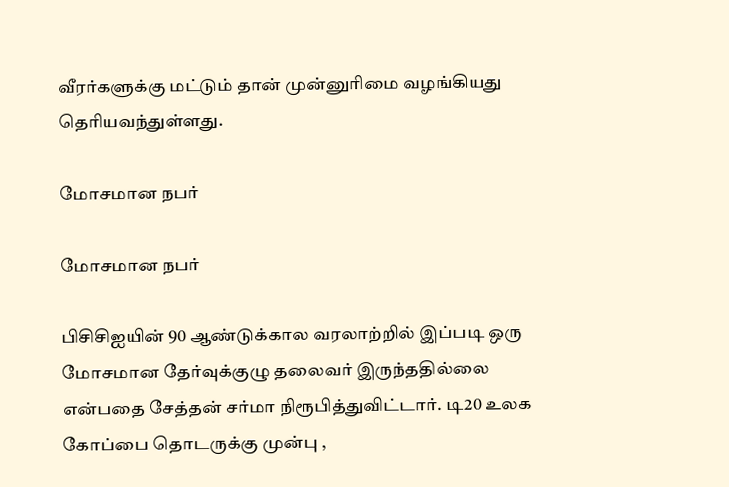வீரர்களுக்கு மட்டும் தான் முன்னுரிமை வழங்கியது தெரியவந்துள்ளது.

மோசமான நபர்

மோசமான நபர்

பிசிசிஐயின் 90 ஆண்டுக்கால வரலாற்றில் இப்படி ஒரு மோசமான தேர்வுக்குழு தலைவர் இருந்ததில்லை என்பதை சேத்தன் சர்மா நிரூபித்துவிட்டார். டி20 உலக கோப்பை தொடருக்கு முன்பு ,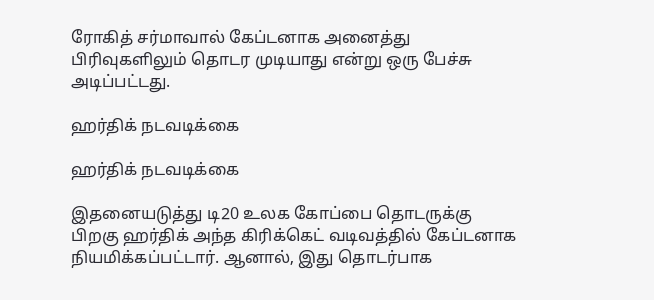ரோகித் சர்மாவால் கேப்டனாக அனைத்து பிரிவுகளிலும் தொடர முடியாது என்று ஒரு பேச்சு அடிப்பட்டது.

ஹர்திக் நடவடிக்கை

ஹர்திக் நடவடிக்கை

இதனையடுத்து டி20 உலக கோப்பை தொடருக்கு பிறகு ஹர்திக் அந்த கிரிக்கெட் வடிவத்தில் கேப்டனாக நியமிக்கப்பட்டார். ஆனால், இது தொடர்பாக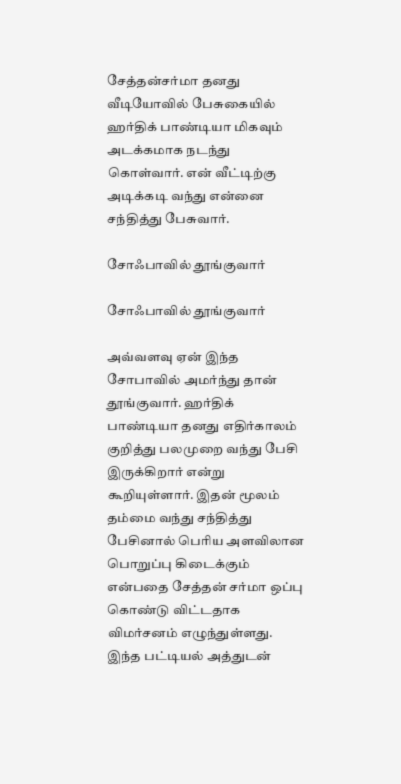சேத்தன்சர்மா தனது வீடியோவில் பேசுகையில் ஹர்திக் பாண்டியா மிகவும் அடக்கமாக நடந்து கொள்வார். என் வீட்டிற்கு அடிக்கடி வந்து என்னை சந்தித்து பேசுவார்.

சோஃபாவில் தூங்குவார்

சோஃபாவில் தூங்குவார்

அவ்வளவு ஏன் இந்த சோபாவில் அமர்ந்து தான் தூங்குவார். ஹர்திக் பாண்டியா தனது எதிர்காலம் குறித்து பலமுறை வந்து பேசி இருக்கிறார் என்று கூறியுள்ளார். இதன் மூலம் தம்மை வந்து சந்தித்து பேசினால் பெரிய அளவிலான பொறுப்பு கிடைக்கும் என்பதை சேத்தன் சர்மா ஒப்பு கொண்டு விட்டதாக விமர்சனம் எழுந்துள்ளது. இந்த பட்டியல் அத்துடன்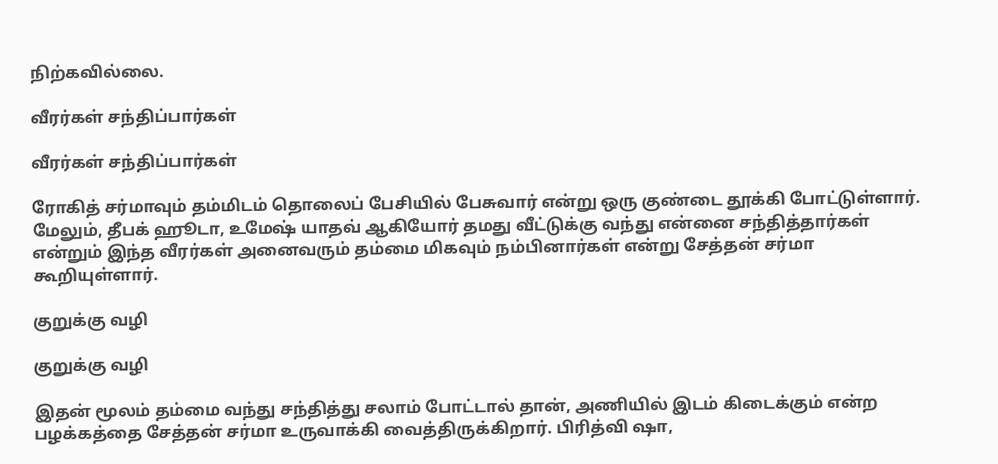நிற்கவில்லை.

வீரர்கள் சந்திப்பார்கள்

வீரர்கள் சந்திப்பார்கள்

ரோகித் சர்மாவும் தம்மிடம் தொலைப் பேசியில் பேசுவார் என்று ஒரு குண்டை தூக்கி போட்டுள்ளார். மேலும், தீபக் ஹூடா, உமேஷ் யாதவ் ஆகியோர் தமது வீட்டுக்கு வந்து என்னை சந்தித்தார்கள் என்றும் இந்த வீரர்கள் அனைவரும் தம்மை மிகவும் நம்பினார்கள் என்று சேத்தன் சர்மா கூறியுள்ளார்.

குறுக்கு வழி

குறுக்கு வழி

இதன் மூலம் தம்மை வந்து சந்தித்து சலாம் போட்டால் தான், அணியில் இடம் கிடைக்கும் என்ற பழக்கத்தை சேத்தன் சர்மா உருவாக்கி வைத்திருக்கிறார். பிரித்வி ஷா,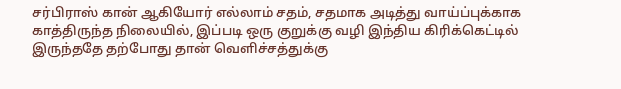சர்பிராஸ் கான் ஆகியோர் எல்லாம் சதம், சதமாக அடித்து வாய்ப்புக்காக காத்திருந்த நிலையில், இப்படி ஒரு குறுக்கு வழி இந்திய கிரிக்கெட்டில் இருந்ததே தற்போது தான் வெளிச்சத்துக்கு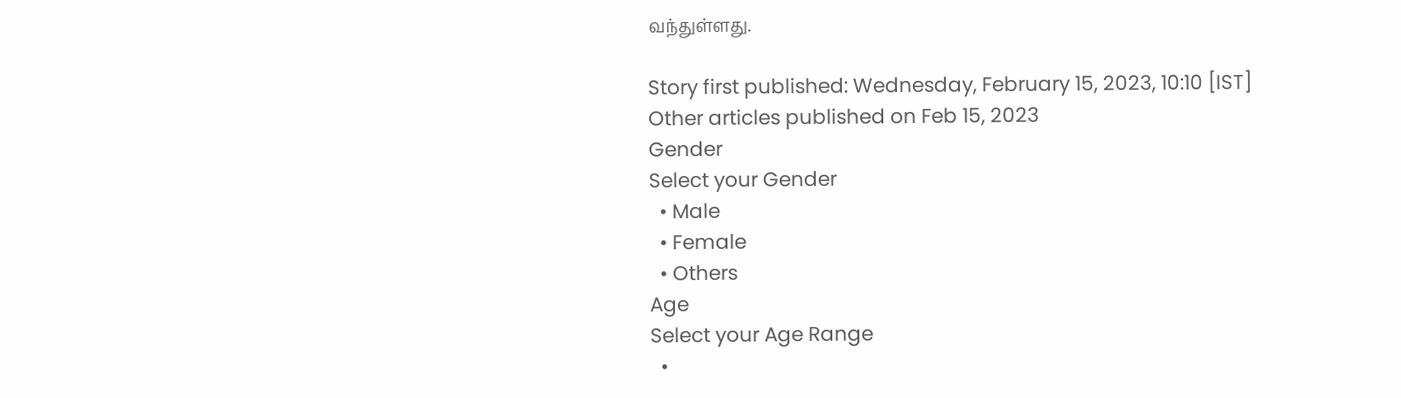வந்துள்ளது.

Story first published: Wednesday, February 15, 2023, 10:10 [IST]
Other articles published on Feb 15, 2023
Gender
Select your Gender
  • Male
  • Female
  • Others
Age
Select your Age Range
  •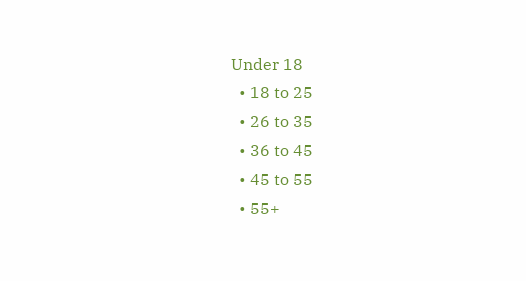Under 18
  • 18 to 25
  • 26 to 35
  • 36 to 45
  • 45 to 55
  • 55+